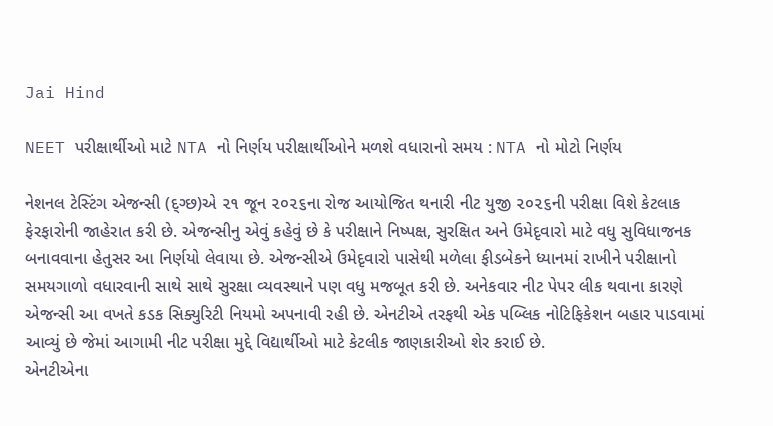Jai Hind

NEET પરીક્ષાર્થીઓ માટે NTA નો નિર્ણય પરીક્ષાર્થીઓને મળશે વધારાનો સમય : NTA નો મોટો નિર્ણય

નેશનલ ટેસ્ટિંગ એજન્સી (દ્ગ્છ)એ ૨૧ જૂન ૨૦૨૬ના રોજ આયોજિત થનારી નીટ યુજી ૨૦૨૬ની પરીક્ષા વિશે કેટલાક ફેરફારોની જાહેરાત કરી છે. એજન્સીનુ એવું કહેવું છે કે પરીક્ષાને નિષ્પક્ષ, સુરક્ષિત અને ઉમેદૃવારો માટે વધુ સુવિધાજનક બનાવવાના હેતુસર આ નિર્ણયો લેવાયા છે. એજન્સીએ ઉમેદૃવારો પાસેથી મળેલા ફીડબેકને ધ્યાનમાં રાખીને પરીક્ષાનો સમયગાળો વધારવાની સાથે સાથે સુરક્ષા વ્યવસ્થાને પણ વધુ મજબૂત કરી છે. અનેકવાર નીટ પેપર લીક થવાના કારણે એજન્સી આ વખતે કડક સિક્યુરિટી નિયમો અપનાવી રહી છે. એનટીએ તરફથી એક પબ્લિક નોટિફિકેશન બહાર પાડવામાં આવ્યું છે જેમાં આગામી નીટ પરીક્ષા મુદ્દે વિદ્યાર્થીઓ માટે કેટલીક જાણકારીઓ શેર કરાઈ છે.
એનટીએના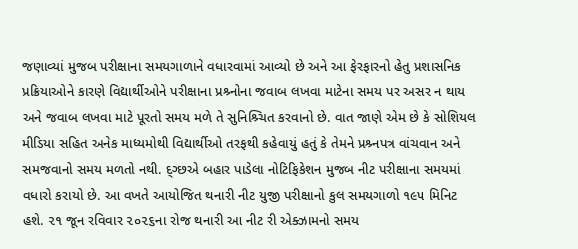જણાવ્યાં મુજબ પરીક્ષાના સમયગાળાને વધારવામાં આવ્યો છે અને આ ફેરફારનો હેતુ પ્રશાસનિક પ્રક્રિયાઓને કારણે વિદ્યાર્થીઓને પરીક્ષાના પ્રશ્ર્નોના જવાબ લખવા માટેના સમય પર અસર ન થાય અને જવાબ લખવા માટે પૂરતો સમય મળે તે સુનિશ્ર્ચિત કરવાનો છે. વાત જાણે એમ છે કે સોશિયલ મીડિયા સહિત અનેક માધ્યમોથી વિદ્યાર્થીઓ તરફથી કહેવાયું હતું કે તેમને પ્રશ્ર્નપત્ર વાંચવાન અને સમજવાનો સમય મળતો નથી. દ્ગ્છએ બહાર પાડેલા નોટિફિકેશન મુજબ નીટ પરીક્ષાના સમયમાં વધારો કરાયો છે. આ વખતે આયોજિત થનારી નીટ યુજી પરીક્ષાનો કુલ સમયગાળો ૧૯૫ મિનિટ હશે. ૨૧ જૂન રવિવાર ૨૦૨૬ના રોજ થનારી આ નીટ રી એક્ઝામનો સમય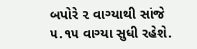બપોરે ૨ વાગ્યાથી સાંજે ૫.૧૫ વાગ્યા સુધી રહેશે.